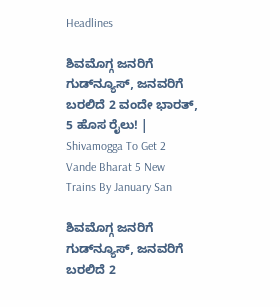Headlines

ಶಿವಮೊಗ್ಗ ಜನರಿಗೆ ಗುಡ್‌ನ್ಯೂಸ್‌, ಜನವರಿಗೆ ಬರಲಿದೆ 2 ವಂದೇ ಭಾರತ್‌, 5 ಹೊಸ ರೈಲು! | Shivamogga To Get 2 Vande Bharat 5 New Trains By January San

ಶಿವಮೊಗ್ಗ ಜನರಿಗೆ ಗುಡ್‌ನ್ಯೂಸ್‌, ಜನವರಿಗೆ ಬರಲಿದೆ 2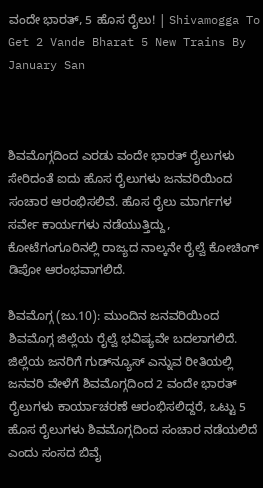ವಂದೇ ಭಾರತ್‌, 5 ಹೊಸ ರೈಲು! | Shivamogga To Get 2 Vande Bharat 5 New Trains By January San



ಶಿವಮೊಗ್ಗದಿಂದ ಎರಡು ವಂದೇ ಭಾರತ್ ರೈಲುಗಳು ಸೇರಿದಂತೆ ಐದು ಹೊಸ ರೈಲುಗಳು ಜನವರಿಯಿಂದ ಸಂಚಾರ ಆರಂಭಿಸಲಿವೆ. ಹೊಸ ರೈಲು ಮಾರ್ಗಗಳ ಸರ್ವೇ ಕಾರ್ಯಗಳು ನಡೆಯುತ್ತಿದ್ದು, ಕೋಟೆಗಂಗೂರಿನಲ್ಲಿ ರಾಜ್ಯದ ನಾಲ್ಕನೇ ರೈಲ್ವೆ ಕೋಚಿಂಗ್ ಡಿಪೋ ಆರಂಭವಾಗಲಿದೆ.

ಶಿವಮೊಗ್ಗ (ಜು.10): ಮುಂದಿನ ಜನವರಿಯಿಂದ ಶಿವಮೊಗ್ಗ ಜಿಲ್ಲೆಯ ರೈಲ್ವೆ ಭವಿಷ್ಯವೇ ಬದಲಾಗಲಿದೆ. ಜಿಲ್ಲೆಯ ಜನರಿಗೆ ಗುಡ್‌ನ್ಯೂಸ್‌ ಎನ್ನುವ ರೀತಿಯಲ್ಲಿ ಜನವರಿ ವೇಳೆಗೆ ಶಿವಮೊಗ್ಗದಿಂದ 2 ವಂದೇ ಭಾರತ್‌ ರೈಲುಗಳು ಕಾರ್ಯಾಚರಣೆ ಆರಂಭಿಸಲಿದ್ದರೆ, ಒಟ್ಟು 5 ಹೊಸ ರೈಲುಗಳು ಶಿವಮೊಗ್ಗದಿಂದ ಸಂಚಾರ ನಡೆಯಲಿದೆ ಎಂದು ಸಂಸದ ಬಿವೈ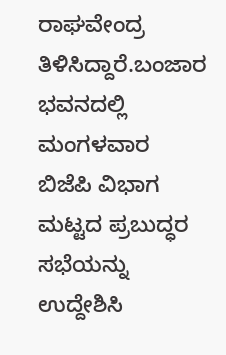ರಾಘವೇಂದ್ರ ತಿಳಿಸಿದ್ದಾರೆ.ಬಂಜಾರ ಭವನದಲ್ಲಿ ಮಂಗಳವಾರ ಬಿಜೆಪಿ ವಿಭಾಗ ಮಟ್ಟದ ಪ್ರಬುದ್ಧರ ಸಭೆಯನ್ನು ಉದ್ದೇಶಿಸಿ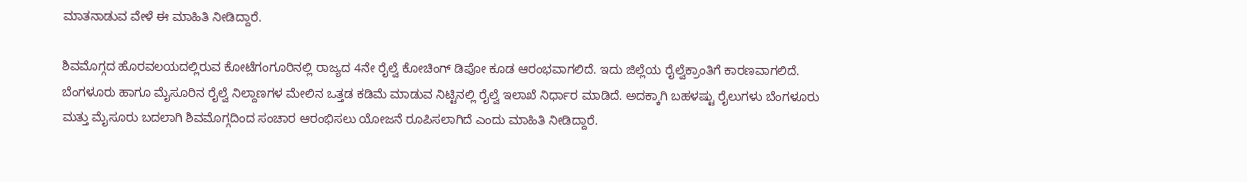ಮಾತನಾಡುವ ವೇಳೆ ಈ ಮಾಹಿತಿ ನೀಡಿದ್ದಾರೆ.

ಶಿವಮೊಗ್ಗದ ಹೊರವಲಯದಲ್ಲಿರುವ ಕೋಟೆಗಂಗೂರಿನಲ್ಲಿ ರಾಜ್ಯದ 4ನೇ ರೈಲ್ವೆ ಕೋಚಿಂಗ್ ಡಿಪೋ ಕೂಡ ಆರಂಭವಾಗಲಿದೆ. ಇದು ಜಿಲ್ಲೆಯ ರೈಲ್ವೆಕ್ರಾಂತಿಗೆ ಕಾರಣವಾಗಲಿದೆ. ಬೆಂಗಳೂರು ಹಾಗೂ ಮೈಸೂರಿನ ರೈಲ್ವೆ ನಿಲ್ದಾಣಗಳ ಮೇಲಿನ ಒತ್ತಡ ಕಡಿಮೆ ಮಾಡುವ ನಿಟ್ಟಿನಲ್ಲಿ ರೈಲ್ವೆ ಇಲಾಖೆ ನಿರ್ಧಾರ ಮಾಡಿದೆ. ಅದಕ್ಕಾಗಿ ಬಹಳಷ್ಟು ರೈಲುಗಳು ಬೆಂಗಳೂರು ಮತ್ತು ಮೈಸೂರು ಬದಲಾಗಿ ಶಿವಮೊಗ್ಗದಿಂದ ಸಂಚಾರ ಆರಂಭಿಸಲು ಯೋಜನೆ ರೂಪಿಸಲಾಗಿದೆ ಎಂದು ಮಾಹಿತಿ ನೀಡಿದ್ದಾರೆ.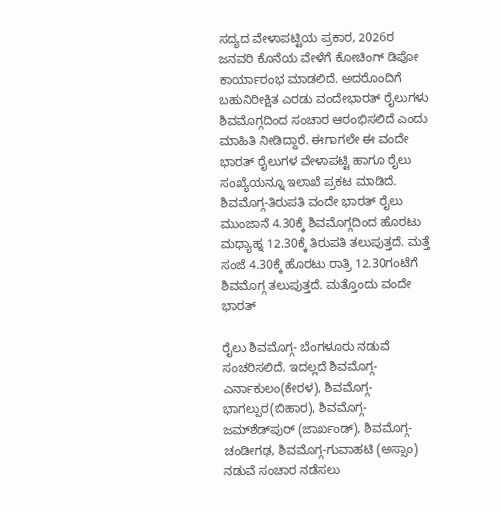ಸದ್ಯದ ವೇಳಾಪಟ್ಟಿಯ ಪ್ರಕಾರ, 2026ರ ಜನವರಿ ಕೊನೆಯ ವೇಳೆಗೆ ಕೋಚಿಂಗ್‌ ಡಿಪೋ ಕಾರ್ಯಾರಂಭ ಮಾಡಲಿದೆ. ಅದರೊಂದಿಗೆ ಬಹುನಿರೀಕ್ಷಿತ ಎರಡು ವಂದೇಭಾರತ್‌ ರೈಲುಗಳು ಶಿವಮೊಗ್ಗದಿಂದ ಸಂಚಾರ ಆರಂಭಿಸಲಿದೆ ಎಂದು ಮಾಹಿತಿ ನೀಡಿದ್ದಾರೆ. ಈಗಾಗಲೇ ಈ ವಂದೇ ಭಾರತ್‌ ರೈಲುಗಳ ವೇಳಾಪಟ್ಟಿ ಹಾಗೂ ರೈಲು ಸಂಖ್ಯೆಯನ್ನೂ ಇಲಾಖೆ ಪ್ರಕಟ ಮಾಡಿದೆ. ಶಿವಮೊಗ್ಗ-ತಿರುಪತಿ ವಂದೇ ಭಾರತ್ ರೈಲು ಮುಂಜಾನೆ 4.30ಕ್ಕೆ ಶಿವಮೊಗ್ಗದಿಂದ ಹೊರಟು ಮಧ್ಯಾಹ್ನ 12.30ಕ್ಕೆ ತಿರುಪತಿ ತಲುಪುತ್ತದೆ. ಮತ್ತೆ ಸಂಜೆ 4.30ಕ್ಕೆ ಹೊರಟು ರಾತ್ರಿ 12.30ಗಂಟೆಗೆ ಶಿವಮೊಗ್ಗ ತಲುಪುತ್ತದೆ. ಮತ್ತೊಂದು ವಂದೇ ಭಾರತ್

ರೈಲು ಶಿವಮೊಗ್ಗ- ಬೆಂಗಳೂರು ನಡುವೆ ಸಂಚರಿಸಲಿದೆ. ಇದಲ್ಲದೆ ಶಿವಮೊಗ್ಗ-ಎರ್ನಾಕುಲಂ(ಕೇರಳ), ಶಿವಮೊಗ್ಗ-ಭಾಗಲ್ಪುರ(ಬಿಹಾರ), ಶಿವಮೊಗ್ಗ- ಜಮ್‌ಶೆಡ್‌ಪುರ್ (ಜಾರ್ಖಂಡ್), ಶಿವಮೊಗ್ಗ-ಚಂಡೀಗಢ, ಶಿವಮೊಗ್ಗ-ಗುವಾಹಟಿ (ಅಸ್ಸಾಂ) ನಡುವೆ ಸಂಚಾರ ನಡೆಸಲು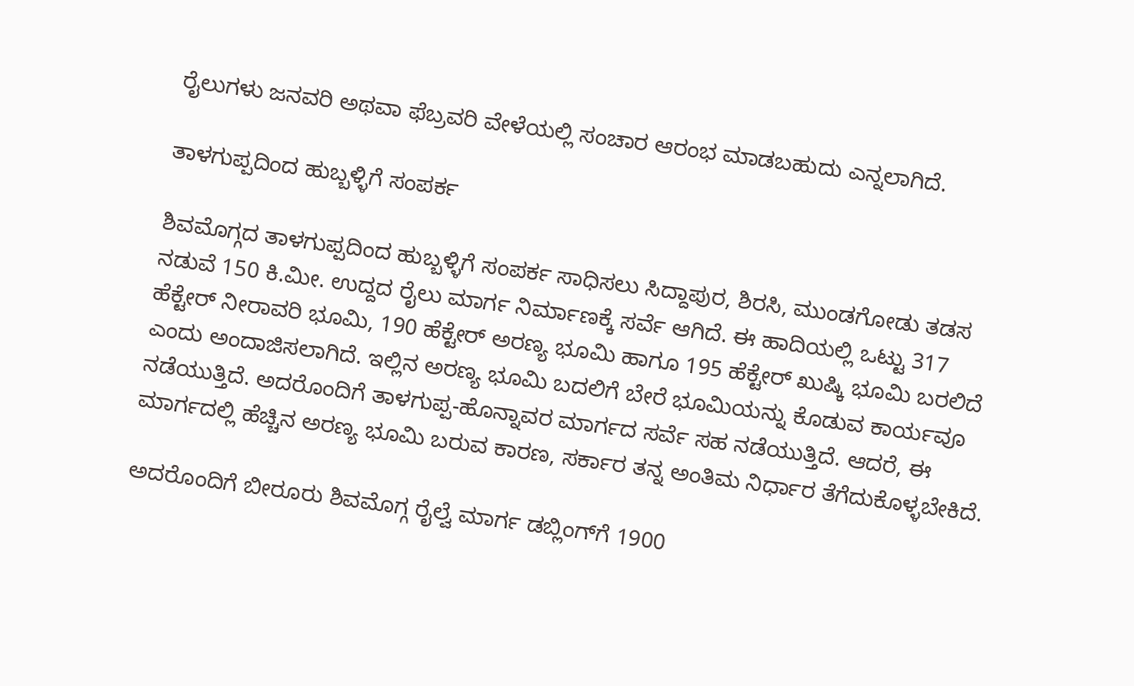ರೈಲುಗಳು ಜನವರಿ ಅಥವಾ ಫೆಬ್ರವರಿ ವೇಳೆಯಲ್ಲಿ ಸಂಚಾರ ಆರಂಭ ಮಾಡಬಹುದು ಎನ್ನಲಾಗಿದೆ.

ತಾಳಗುಪ್ಪದಿಂದ ಹುಬ್ಬಳ್ಳಿಗೆ ಸಂಪರ್ಕ

ಶಿವಮೊಗ್ಗದ ತಾಳಗುಪ್ಪದಿಂದ ಹುಬ್ಬಳ್ಳಿಗೆ ಸಂಪರ್ಕ ಸಾಧಿಸಲು ಸಿದ್ದಾಪುರ, ಶಿರಸಿ, ಮುಂಡಗೋಡು ತಡಸ ನಡುವೆ 150 ಕಿ.ಮೀ. ಉದ್ದದ ರೈಲು ಮಾರ್ಗ ನಿರ್ಮಾಣಕ್ಕೆ ಸರ್ವೆ ಆಗಿದೆ. ಈ ಹಾದಿಯಲ್ಲಿ ಒಟ್ಟು 317 ಹೆಕ್ಟೇರ್‌ ನೀರಾವರಿ ಭೂಮಿ, 190 ಹೆಕ್ಟೇರ್‌ ಅರಣ್ಯ ಭೂಮಿ ಹಾಗೂ 195 ಹೆಕ್ಟೇರ್‌ ಖುಷ್ಕಿ ಭೂಮಿ ಬರಲಿದೆ ಎಂದು ಅಂದಾಜಿಸಲಾಗಿದೆ. ಇಲ್ಲಿನ ಅರಣ್ಯ ಭೂಮಿ ಬದಲಿಗೆ ಬೇರೆ ಭೂಮಿಯನ್ನು ಕೊಡುವ ಕಾರ್ಯವೂ ನಡೆಯುತ್ತಿದೆ. ಅದರೊಂದಿಗೆ ತಾಳಗುಪ್ಪ-ಹೊನ್ನಾವರ ಮಾರ್ಗದ ಸರ್ವೆ ಸಹ ನಡೆಯುತ್ತಿದೆ. ಆದರೆ, ಈ ಮಾರ್ಗದಲ್ಲಿ ಹೆಚ್ಚಿನ ಅರಣ್ಯ ಭೂಮಿ ಬರುವ ಕಾರಣ, ಸರ್ಕಾರ ತನ್ನ ಅಂತಿಮ ನಿರ್ಧಾರ ತೆಗೆದುಕೊಳ್ಳಬೇಕಿದೆ.

ಅದರೊಂದಿಗೆ ಬೀರೂರು ಶಿವಮೊಗ್ಗ ರೈಲ್ವೆ ಮಾರ್ಗ ಡಬ್ಲಿಂಗ್‌ಗೆ 1900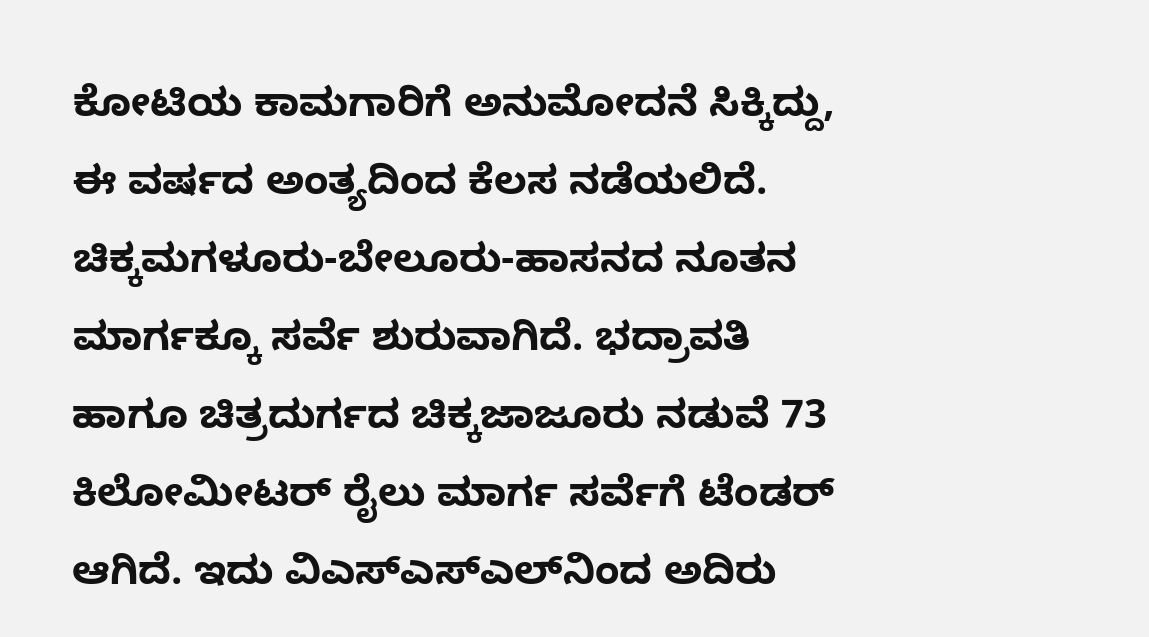ಕೋಟಿಯ ಕಾಮಗಾರಿಗೆ ಅನುಮೋದನೆ ಸಿಕ್ಕಿದ್ದು, ಈ ವರ್ಷದ ಅಂತ್ಯದಿಂದ ಕೆಲಸ ನಡೆಯಲಿದೆ. ಚಿಕ್ಕಮಗಳೂರು-ಬೇಲೂರು-ಹಾಸನದ ನೂತನ ಮಾರ್ಗಕ್ಕೂ ಸರ್ವೆ ಶುರುವಾಗಿದೆ. ಭದ್ರಾವತಿ ಹಾಗೂ ಚಿತ್ರದುರ್ಗದ ಚಿಕ್ಕಜಾಜೂರು ನಡುವೆ 73 ಕಿಲೋಮೀಟರ್‌ ರೈಲು ಮಾರ್ಗ ಸರ್ವೆಗೆ ಟೆಂಡರ್‌ ಆಗಿದೆ. ಇದು ವಿಎಸ್‌ಎಸ್‌ಎಲ್‌ನಿಂದ ಅದಿರು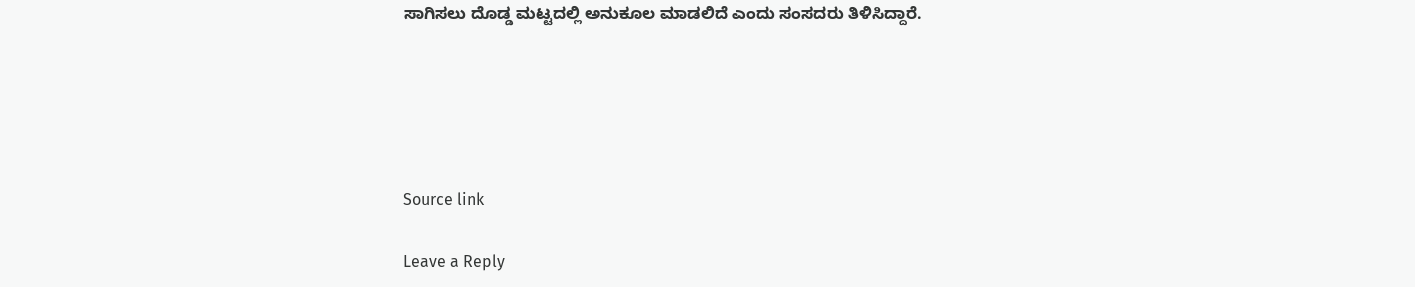ಸಾಗಿಸಲು ದೊಡ್ಡ ಮಟ್ಟದಲ್ಲಿ ಅನುಕೂಲ ಮಾಡಲಿದೆ ಎಂದು ಸಂಸದರು ತಿಳಿಸಿದ್ದಾರೆ.





Source link

Leave a Reply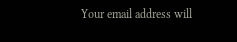Your email address will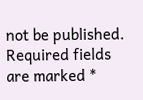not be published. Required fields are marked *